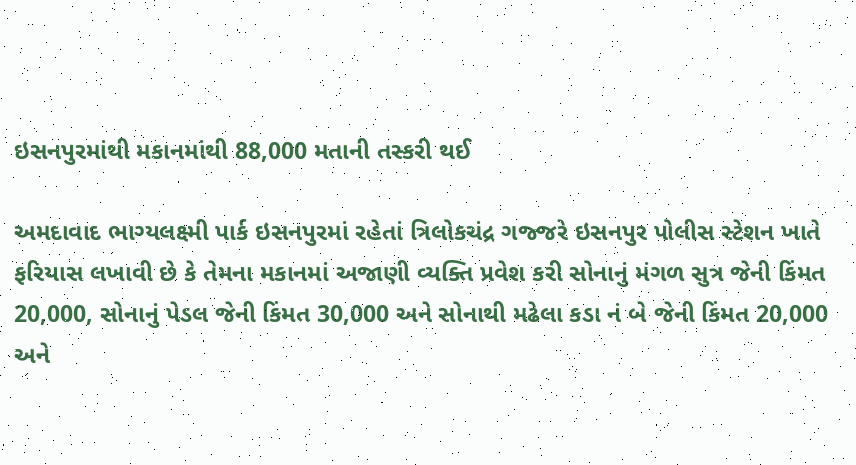ઇસનપુરમાંથી મકાનમાંથી 88,000 મતાની તસ્કરી થઈ

અમદાવાદ ભાગ્યલક્ષ્મી પાર્ક ઇસનપુરમાં રહેતાં ત્રિલોકચંદ્ર ગજ્જરે ઇસનપુર પોલીસ સ્ટેશન ખાતે ફરિયાસ લખાવી છે કે તેમના મકાનમાં અજાણી વ્યક્તિ પ્રવેશ કરી સોનાનું મંગળ સુત્ર જેની કિંમત 20,000, સોનાનું પેડલ જેની કિંમત 30,000 અને સોનાથી મઢેલા કડા નં બે જેની કિંમત 20,000 અને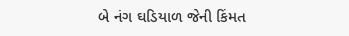બે નંગ ઘડિયાળ જેની કિંમત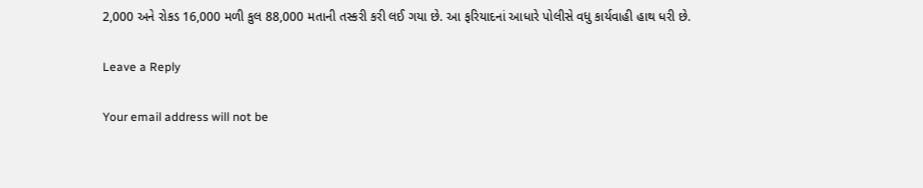2,000 અને રોકડ 16,000 મળી કુલ 88,000 મતાની તસ્કરી કરી લઈ ગયા છે. આ ફરિયાદનાં આધારે પોલીસે વધુ કાર્યવાહી હાથ ધરી છે.

Leave a Reply

Your email address will not be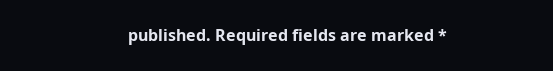published. Required fields are marked *